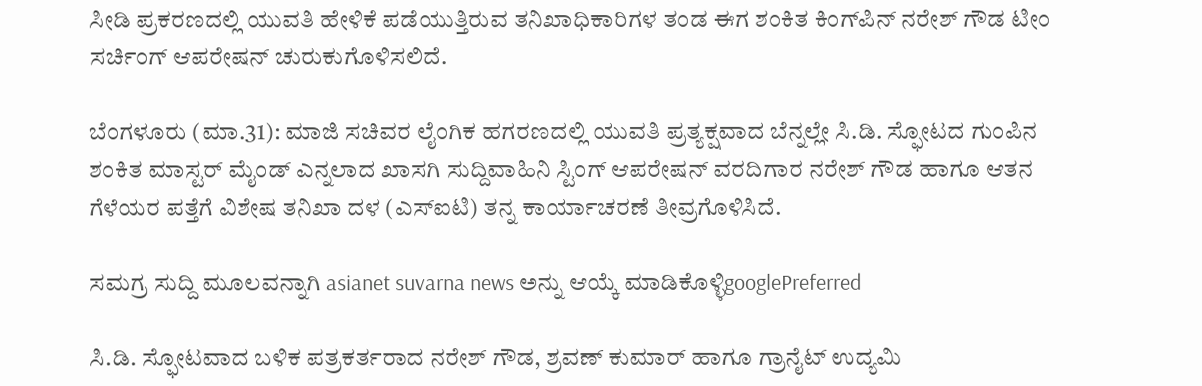ಸೀಡಿ ಪ್ರಕರಣದಲ್ಲಿ ಯುವತಿ ಹೇಳಿಕೆ ಪಡೆಯುತ್ತಿರುವ ತನಿಖಾಧಿಕಾರಿಗಳ ತಂಡ ಈಗ ಶಂಕಿತ ಕಿಂಗ್‌ಪಿನ್ ನರೇಶ್ ಗೌಡ ಟೀಂ ಸರ್ಚಿಂಗ್ ಆಪರೇಷನ್ ಚುರುಕುಗೊಳಿಸಲಿದೆ.

ಬೆಂಗಳೂರು (ಮಾ.31): ಮಾಜಿ ಸಚಿವರ ಲೈಂಗಿಕ ಹಗರಣದಲ್ಲಿ ಯುವತಿ ಪ್ರತ್ಯಕ್ಷವಾದ ಬೆನ್ನಲ್ಲೇ ಸಿ.ಡಿ. ಸ್ಫೋಟದ ಗುಂಪಿನ ಶಂಕಿತ ಮಾಸ್ಟರ್‌ ಮೈಂಡ್‌ ಎನ್ನಲಾದ ಖಾಸಗಿ ಸುದ್ದಿವಾಹಿನಿ ಸ್ಟಿಂಗ್‌ ಆಪರೇಷನ್‌ ವರದಿಗಾರ ನರೇಶ್‌ ಗೌಡ ಹಾಗೂ ಆತನ ಗೆಳೆಯರ ಪತ್ತೆಗೆ ವಿಶೇಷ ತನಿಖಾ ದಳ (ಎಸ್‌ಐಟಿ) ತನ್ನ ಕಾರ್ಯಾಚರಣೆ ತೀವ್ರಗೊಳಿಸಿದೆ.

ಸಮಗ್ರ ಸುದ್ದಿ ಮೂಲವನ್ನಾಗಿ asianet suvarna news ಅನ್ನು ಆಯ್ಕೆ ಮಾಡಿಕೊಳ್ಳಿgooglePreferred

ಸಿ.ಡಿ. ಸ್ಫೋಟವಾದ ಬಳಿಕ ಪತ್ರಕರ್ತರಾದ ನರೇಶ್‌ ಗೌಡ, ಶ್ರವಣ್‌ ಕುಮಾರ್‌ ಹಾಗೂ ಗ್ರಾನೈಟ್‌ ಉದ್ಯಮಿ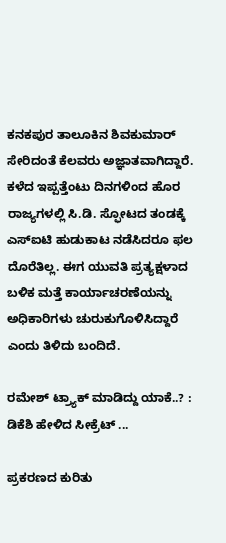ಕನಕಪುರ ತಾಲೂಕಿನ ಶಿವಕುಮಾರ್‌ ಸೇರಿದಂತೆ ಕೆಲವರು ಅಜ್ಞಾತವಾಗಿದ್ದಾರೆ. ಕಳೆದ ಇಪ್ಪತ್ತೆಂಟು ದಿನಗಳಿಂದ ಹೊರ ರಾಜ್ಯಗಳಲ್ಲಿ ಸಿ.ಡಿ. ಸ್ಫೋಟದ ತಂಡಕ್ಕೆ ಎಸ್‌ಐಟಿ ಹುಡುಕಾಟ ನಡೆಸಿದರೂ ಫಲ ದೊರೆತಿಲ್ಲ. ಈಗ ಯುವತಿ ಪ್ರತ್ಯಕ್ಷಳಾದ ಬಳಿಕ ಮತ್ತೆ ಕಾರ್ಯಾಚರಣೆಯನ್ನು ಅಧಿಕಾರಿಗಳು ಚುರುಕುಗೊಳಿಸಿದ್ದಾರೆ ಎಂದು ತಿಳಿದು ಬಂದಿದೆ.

ರಮೇಶ್ ಟ್ರ್ಯಾಕ್ ಮಾಡಿದ್ದು ಯಾಕೆ..? : ಡಿಕೆಶಿ ಹೇಳಿದ ಸೀಕ್ರೆಟ್ ...

ಪ್ರಕರಣದ ಕುರಿತು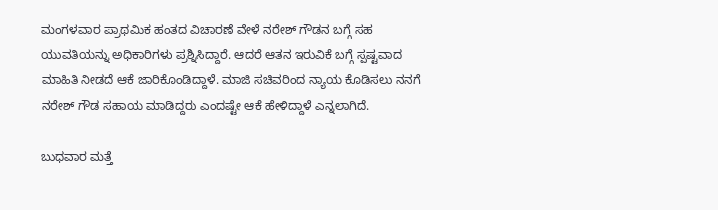ಮಂಗಳವಾರ ಪ್ರಾಥಮಿಕ ಹಂತದ ವಿಚಾರಣೆ ವೇಳೆ ನರೇಶ್‌ ಗೌಡನ ಬಗ್ಗೆ ಸಹ ಯುವತಿಯನ್ನು ಅಧಿಕಾರಿಗಳು ಪ್ರಶ್ನಿಸಿದ್ದಾರೆ. ಆದರೆ ಆತನ ಇರುವಿಕೆ ಬಗ್ಗೆ ಸ್ಪಷ್ಟವಾದ ಮಾಹಿತಿ ನೀಡದೆ ಆಕೆ ಜಾರಿಕೊಂಡಿದ್ದಾಳೆ. ಮಾಜಿ ಸಚಿವರಿಂದ ನ್ಯಾಯ ಕೊಡಿಸಲು ನನಗೆ ನರೇಶ್‌ ಗೌಡ ಸಹಾಯ ಮಾಡಿದ್ದರು ಎಂದಷ್ಟೇ ಆಕೆ ಹೇಳಿದ್ದಾಳೆ ಎನ್ನಲಾಗಿದೆ.

ಬುಧವಾರ ಮತ್ತೆ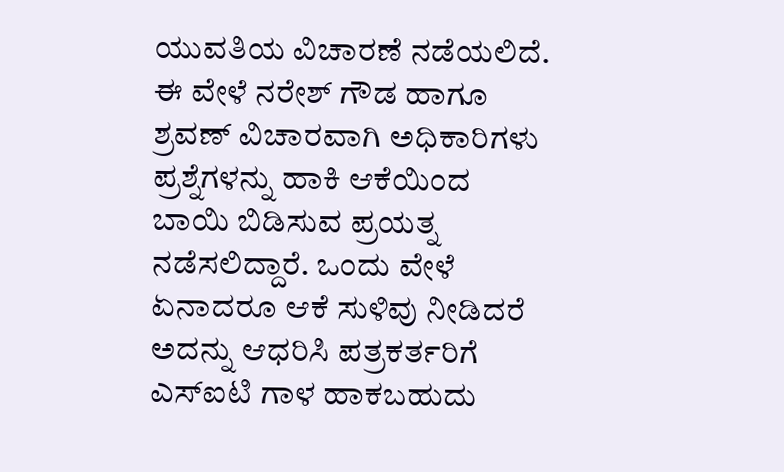ಯುವತಿಯ ವಿಚಾರಣೆ ನಡೆಯಲಿದೆ. ಈ ವೇಳೆ ನರೇಶ್‌ ಗೌಡ ಹಾಗೂ ಶ್ರವಣ್‌ ವಿಚಾರವಾಗಿ ಅಧಿಕಾರಿಗಳು ಪ್ರಶ್ನೆಗಳನ್ನು ಹಾಕಿ ಆಕೆಯಿಂದ ಬಾಯಿ ಬಿಡಿಸುವ ಪ್ರಯತ್ನ ನಡೆಸಲಿದ್ದಾರೆ. ಒಂದು ವೇಳೆ ಏನಾದರೂ ಆಕೆ ಸುಳಿವು ನೀಡಿದರೆ ಅದನ್ನು ಆಧರಿಸಿ ಪತ್ರಕರ್ತರಿಗೆ ಎಸ್‌ಐಟಿ ಗಾಳ ಹಾಕಬಹುದು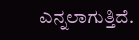ಎನ್ನಲಾಗುತ್ತಿದೆ.